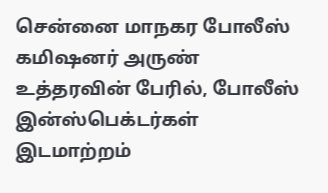சென்னை மாநகர போலீஸ் கமிஷனர் அருண் உத்தரவின் பேரில், போலீஸ் இன்ஸ்பெக்டர்கள் இடமாற்றம்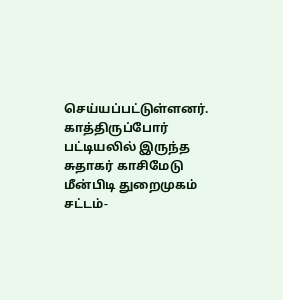செய்யப்பட்டுள்ளனர். காத்திருப்போர் பட்டியலில் இருந்த சுதாகர் காசிமேடு மீன்பிடி துறைமுகம் சட்டம்-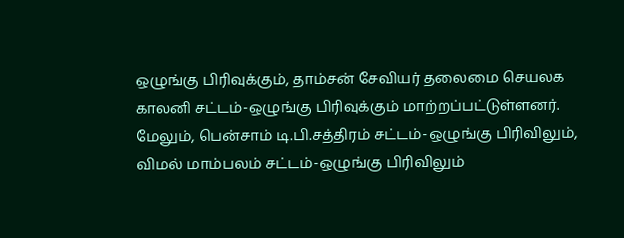ஒழுங்கு பிரிவுக்கும், தாம்சன் சேவியர் தலைமை செயலக காலனி சட்டம்-ஒழுங்கு பிரிவுக்கும் மாற்றப்பட்டுள்ளனர். மேலும், பென்சாம் டி.பி.சத்திரம் சட்டம்-ஒழுங்கு பிரிவிலும், விமல் மாம்பலம் சட்டம்-ஒழுங்கு பிரிவிலும்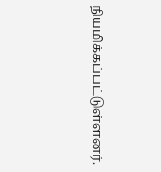நியமிக்கப்பட்டுள்ளனர்.